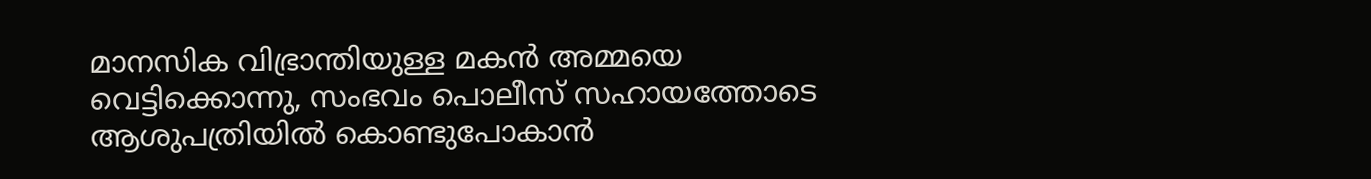മാനസിക വിഭ്രാന്തിയുള്ള മകന്‍ അമ്മയെ വെട്ടിക്കൊന്നു, സംഭവം പൊലീസ് സഹായത്തോടെ ആശുപത്രിയില്‍ കൊണ്ടുപോകാന്‍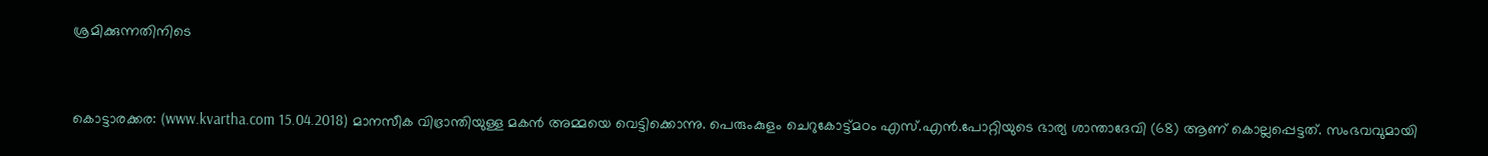ശ്രമിക്കുന്നതിനിടെ


കൊട്ടാരക്കര: (www.kvartha.com 15.04.2018) മാനസീക വിഭ്രാന്തിയുള്ള മകന്‍ അമ്മയെ വെട്ടിക്കൊന്നു. പെരുംകുളം ചെറുകോട്ട്മഠം എസ്.എന്‍.പോറ്റിയുടെ ഭാര്യ ശാന്താദേവി (68) ആണ് കൊല്ലപ്പെട്ടത്. സംഭവവുമായി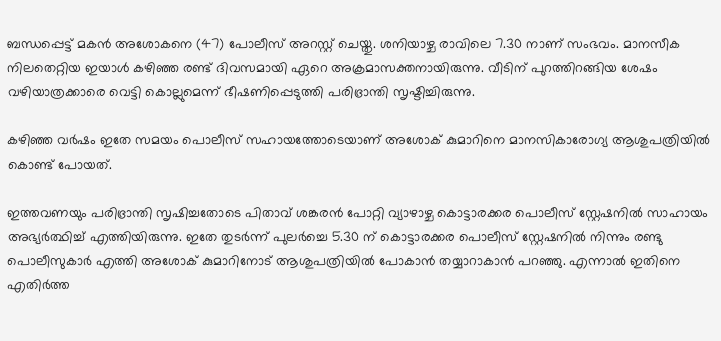ബന്ധപ്പെട്ട് മകന്‍ അശോകനെ (47) പോലീസ് അറസ്റ്റ് ചെയ്തു. ശനിയാഴ്ച രാവിലെ 7.30 നാണ് സംഭവം. മാനസീക നിലതെറ്റിയ ഇയാള്‍ കഴിഞ്ഞ രണ്ട് ദിവസമായി ഏറെ അക്രമാസക്തനായിരുന്നു. വീടിന് പുറത്തിറങ്ങിയ ശേഷം വഴിയാത്രക്കാരെ വെട്ടി കൊല്ലുമെന്ന് ഭീഷണിപ്പെടുത്തി പരിഭ്രാന്തി സൃഷ്ടിച്ചിരുന്നു.

കഴിഞ്ഞ വര്‍ഷം ഇതേ സമയം പൊലീസ് സഹായത്തോടെയാണ് അശോക് കുമാറിനെ മാനസികാരോഗ്യ ആശുപത്രിയില്‍ കൊണ്ട് പോയത്.

ഇത്തവണയും പരിഭ്രാന്തി സൃഷിച്ചതോടെ പിതാവ് ശങ്കരന്‍ പോറ്റി വ്യാഴാഴ്ച കൊട്ടാരക്കര പൊലീസ് സ്റ്റേഷനില്‍ സാഹായം അഭ്യര്‍ത്ഥിച്ച് എത്തിയിരുന്നു. ഇതേ തുടര്‍ന്ന് പുലര്‍ച്ചെ 5.30 ന് കൊട്ടാരക്കര പൊലീസ് സ്റ്റേഷനില്‍ നിന്നും രണ്ടു പൊലീസുകാര്‍ എത്തി അശോക് കുമാറിനോട് ആശുപത്രിയില്‍ പോകാന്‍ തയ്യാറാകാന്‍ പറഞ്ഞു. എന്നാല്‍ ഇതിനെ എതിര്‍ത്ത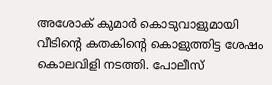അശോക് കുമാര്‍ കൊടുവാളുമായി വീടിന്റെ കതകിന്റെ കൊളുത്തിട്ട ശേഷം കൊലവിളി നടത്തി. പോലീസ്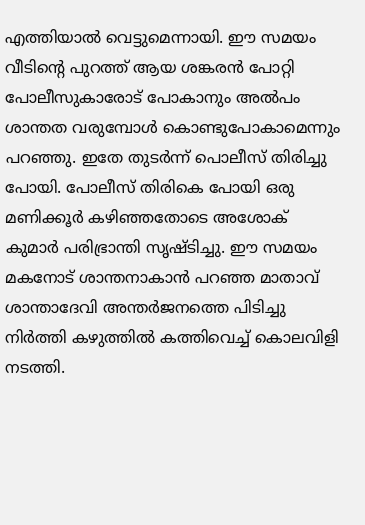എത്തിയാല്‍ വെട്ടുമെന്നായി. ഈ സമയം വീടിന്റെ പുറത്ത് ആയ ശങ്കരന്‍ പോറ്റി പോലീസുകാരോട് പോകാനും അല്‍പം ശാന്തത വരുമ്പോള്‍ കൊണ്ടുപോകാമെന്നും പറഞ്ഞു. ഇതേ തുടര്‍ന്ന് പൊലീസ് തിരിച്ചു പോയി. പോലീസ് തിരികെ പോയി ഒരു മണിക്കൂര്‍ കഴിഞ്ഞതോടെ അശോക് കുമാര്‍ പരിഭ്രാന്തി സൃഷ്ടിച്ചു. ഈ സമയം മകനോട് ശാന്തനാകാന്‍ പറഞ്ഞ മാതാവ് ശാന്താദേവി അന്തര്‍ജനത്തെ പിടിച്ചു നിര്‍ത്തി കഴുത്തില്‍ കത്തിവെച്ച് കൊലവിളി നടത്തി.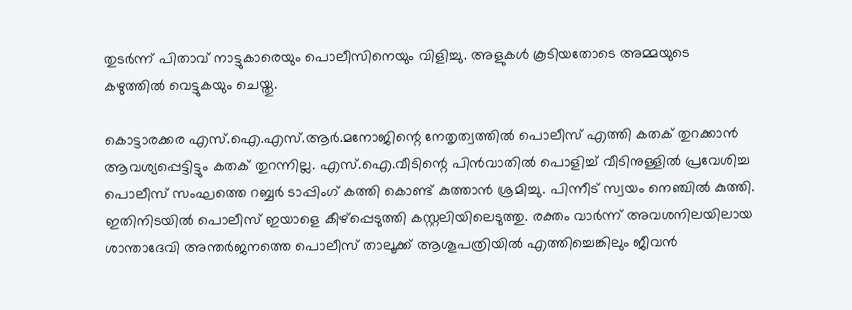തുടര്‍ന്ന് പിതാവ് നാട്ടുകാരെയും പൊലീസിനെയും വിളിച്ചു. അളുകള്‍ കൂടിയതോടെ അമ്മയുടെ കഴുത്തില്‍ വെട്ടുകയും ചെയ്തു.

കൊട്ടാരക്കര എസ്.ഐ.എസ്.ആര്‍.മനോജിന്റെ നേതൃത്വത്തില്‍ പൊലീസ് എത്തി കതക് തുറക്കാന്‍ ആവശ്യപ്പെട്ടിട്ടും കതക് തുറന്നില്ല. എസ്.ഐ.വീടിന്റെ പിന്‍വാതില്‍ പൊളിച്ച് വീടിനുള്ളില്‍ പ്രവേശിച്ച പൊലീസ് സംഘത്തെ റബ്ബര്‍ ടാപ്പിംഗ് കത്തി കൊണ്ട് കുത്താന്‍ ശ്രമിച്ചു. പിന്നീട് സ്വയം നെഞ്ചില്‍ കുത്തി. ഇതിനിടയില്‍ പൊലീസ് ഇയാളെ കീഴ്പ്പെടുത്തി കസ്റ്റലിയിലെടുത്തു. രക്തം വാര്‍ന്ന് അവശനിലയിലായ ശാന്താദേവി അന്തര്‍ജനത്തെ പൊലീസ് താലൂക്ക് ആശൂപത്രിയില്‍ എത്തിച്ചെങ്കിലും ജീവന്‍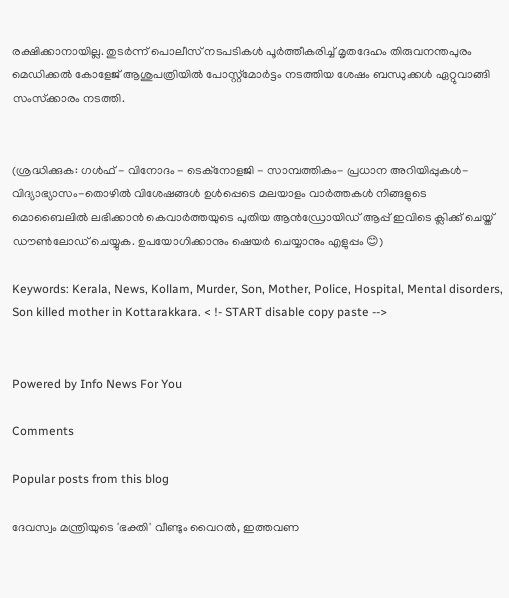രക്ഷിക്കാനായില്ല. തുടര്‍ന്ന് പൊലീസ് നടപടികള്‍ പൂര്‍ത്തീകരിച്ച് മൃതദേഹം തിരുവനന്തപുരം മെഡിക്കല്‍ കോളേജ് ആശുപത്രിയില്‍ പോസ്റ്റ്മോര്‍ട്ടം നടത്തിയ ശേഷം ബന്ധുക്കള്‍ ഏറ്റുവാങ്ങി സംസ്‌ക്കാരം നടത്തി.


(ശ്രദ്ധിക്കുക: ഗൾഫ് - വിനോദം - ടെക്നോളജി - സാമ്പത്തികം- പ്രധാന അറിയിപ്പുകൾ-വിദ്യാഭ്യാസം-തൊഴിൽ വിശേഷങ്ങൾ ഉൾപ്പെടെ മലയാളം വാർത്തകൾ നിങ്ങളുടെ മൊബൈലിൽ ലഭിക്കാൻ കെവാർത്തയുടെ പുതിയ ആൻഡ്രോയിഡ് ആപ്പ് ഇവിടെ ക്ലിക്ക് ചെയ്ത് ഡൗൺലോഡ് ചെയ്യുക. ഉപയോഗിക്കാനും ഷെയർ ചെയ്യാനും എളുപ്പം 😊)

Keywords: Kerala, News, Kollam, Murder, Son, Mother, Police, Hospital, Mental disorders, Son killed mother in Kottarakkara. < !- START disable copy paste -->


Powered by Info News For You

Comments

Popular posts from this blog

ദേവസ്വം മന്ത്രിയുടെ 'ഭക്തി' വീണ്ടും വൈറല്‍, ഇത്തവണ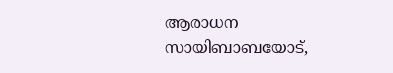ആരാധന സായിബാബയോട്,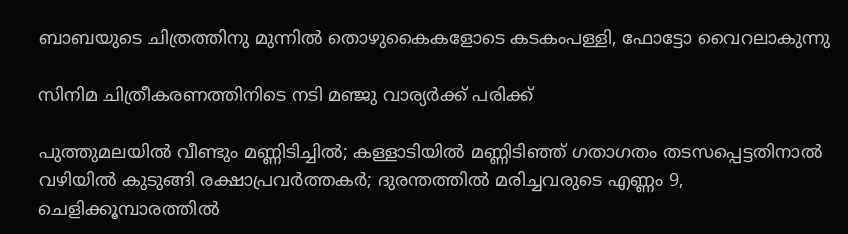ബാബയുടെ ചിത്രത്തിനു മുന്നില്‍ തൊഴുകൈകളോടെ കടകംപള്ളി, ഫോട്ടോ വൈറലാകുന്നു

സിനിമ ചിത്രീകരണത്തിനിടെ നടി മഞ്ജു വാര്യര്‍ക്ക് പരിക്ക്

പുത്തുമലയില്‍ വീണ്ടും മണ്ണിടിച്ചില്‍; കള്ളാടിയില്‍ മണ്ണിടിഞ്ഞ് ഗതാഗതം തടസപ്പെട്ടതിനാല്‍ വഴിയില്‍ കുടുങ്ങി രക്ഷാപ്രവര്‍ത്തകര്‍; ദുരന്തത്തില്‍ മരിച്ചവരുടെ എണ്ണം 9, ചെളിക്കൂമ്പാരത്തില്‍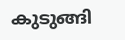കുടുങ്ങി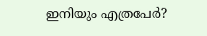ഇനിയും എത്രപേര്‍?